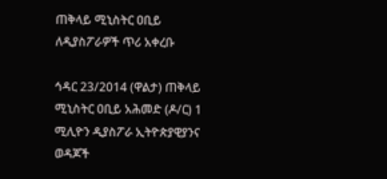ጠቅላይ ሚኒስትር ዐቢይ ለዲያስፖራዎች ጥሪ አቀረቡ

ኅዳር 23/2014 (ዋልታ) ጠቅላይ ሚኒስትር ዐቢይ አሕመድ (ዶ/ር) 1 ሚሊዮን ዲያስፖራ ኢትዮጵያዊያንና ወዳጆች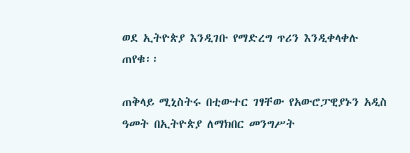ወደ ኢትዮጵያ እንዲገቡ የማድረግ ጥሪን እንዲቀላቀሉ ጠየቁ፡፡

ጠቅላይ ሚኒስትሩ በቲውተር ገፃቸው የአውሮፓዊያኑን አዲስ ዓመት በኢትዮጵያ ለማክበር መንግሥት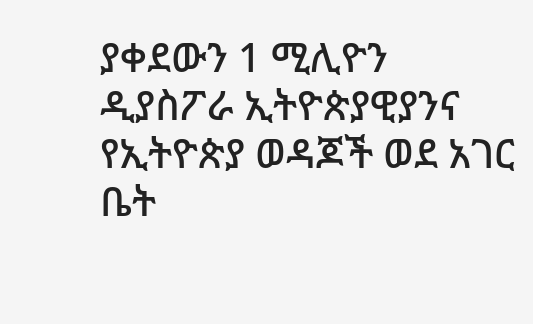ያቀደውን 1 ሚሊዮን ዲያስፖራ ኢትዮጵያዊያንና የኢትዮጵያ ወዳጆች ወደ አገር ቤት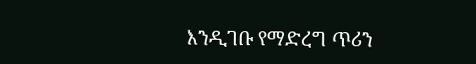እንዲገቡ የማድረግ ጥሪን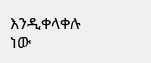እንዲቀላቀሉ ነው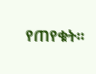የጠየቁት፡፡